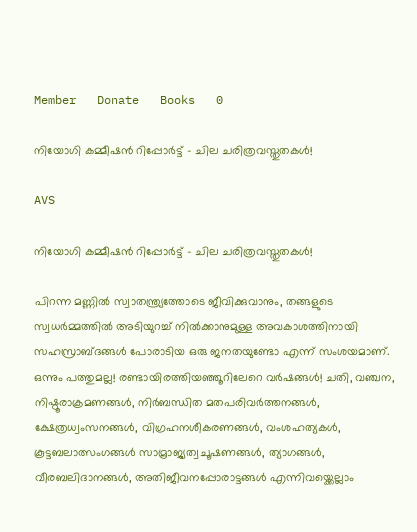Member   Donate   Books   0

നിയോഗി കമ്മീഷൻ റിപ്പോർട്ട് – ചില ചരിത്രവസ്തുതകൾ!

AVS

നിയോഗി കമ്മീഷൻ റിപ്പോർട്ട് – ചില ചരിത്രവസ്തുതകൾ!

പിറന്ന മണ്ണിൽ സ്വാതന്ത്ര്യത്തോടെ ജീവിക്കുവാനും, തങ്ങളുടെ സ്വധർമ്മത്തിൽ അടിയുറച്ച് നിൽക്കാനുമുള്ള അവകാശത്തിനായി സഹസ്രാബ്ദങ്ങൾ പോരാടിയ ഒരു ജനതയുണ്ടോ എന്ന് സംശയമാണ്. ഒന്നും പത്തുമല്ല! രണ്ടായിരത്തിയഞ്ഞൂറിലേറെ വർഷങ്ങൾ! ചതി, വഞ്ചന, നിഷ്ഠൂരാക്രമണങ്ങൾ, നിർബന്ധിത മതപരിവർത്തനങ്ങൾ, ക്ഷേത്രധ്വംസനങ്ങൾ, വിഗ്രഹനശീകരണങ്ങൾ, വംശഹത്യകൾ, കൂട്ടബലാത്സംഗങ്ങൾ സാമ്രാജ്യത്വചൂഷണങ്ങൾ, ത്യാഗങ്ങൾ, വീരബലിദാനങ്ങൾ, അതിജീവനപ്പോരാട്ടങ്ങൾ എന്നിവയ്ക്കെല്ലാം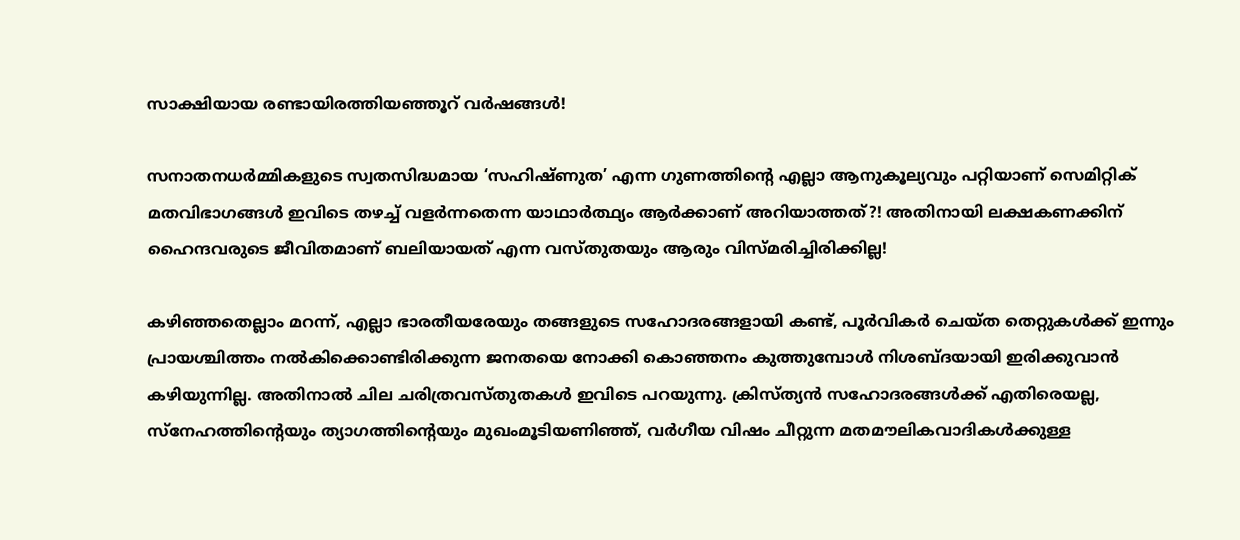സാക്ഷിയായ രണ്ടായിരത്തിയഞ്ഞൂറ് വർഷങ്ങൾ!

സനാതനധർമ്മികളുടെ സ്വതസിദ്ധമായ ‘സഹിഷ്ണുത’ എന്ന ഗുണത്തിൻ്റെ എല്ലാ ആനുകൂല്യവും പറ്റിയാണ് സെമിറ്റിക് മതവിഭാഗങ്ങൾ ഇവിടെ തഴച്ച് വളർന്നതെന്ന യാഥാർത്ഥ്യം ആർക്കാണ് അറിയാത്തത്?! അതിനായി ലക്ഷകണക്കിന് ഹൈന്ദവരുടെ ജീവിതമാണ് ബലിയായത് എന്ന വസ്തുതയും ആരും വിസ്മരിച്ചിരിക്കില്ല!

കഴിഞ്ഞതെല്ലാം മറന്ന്, എല്ലാ ഭാരതീയരേയും തങ്ങളുടെ സഹോദരങ്ങളായി കണ്ട്, പൂർവികർ ചെയ്ത തെറ്റുകൾക്ക് ഇന്നും പ്രായശ്ചിത്തം നൽകിക്കൊണ്ടിരിക്കുന്ന ജനതയെ നോക്കി കൊഞ്ഞനം കുത്തുമ്പോൾ നിശബ്ദയായി ഇരിക്കുവാൻ കഴിയുന്നില്ല. അതിനാൽ ചില ചരിത്രവസ്തുതകൾ ഇവിടെ പറയുന്നു. ക്രിസ്ത്യൻ സഹോദരങ്ങൾക്ക് എതിരെയല്ല, സ്നേഹത്തിന്റെയും ത്യാഗത്തിന്റെയും മുഖംമൂടിയണിഞ്ഞ്, വർഗീയ വിഷം ചീറ്റുന്ന മതമൗലികവാദികൾക്കുള്ള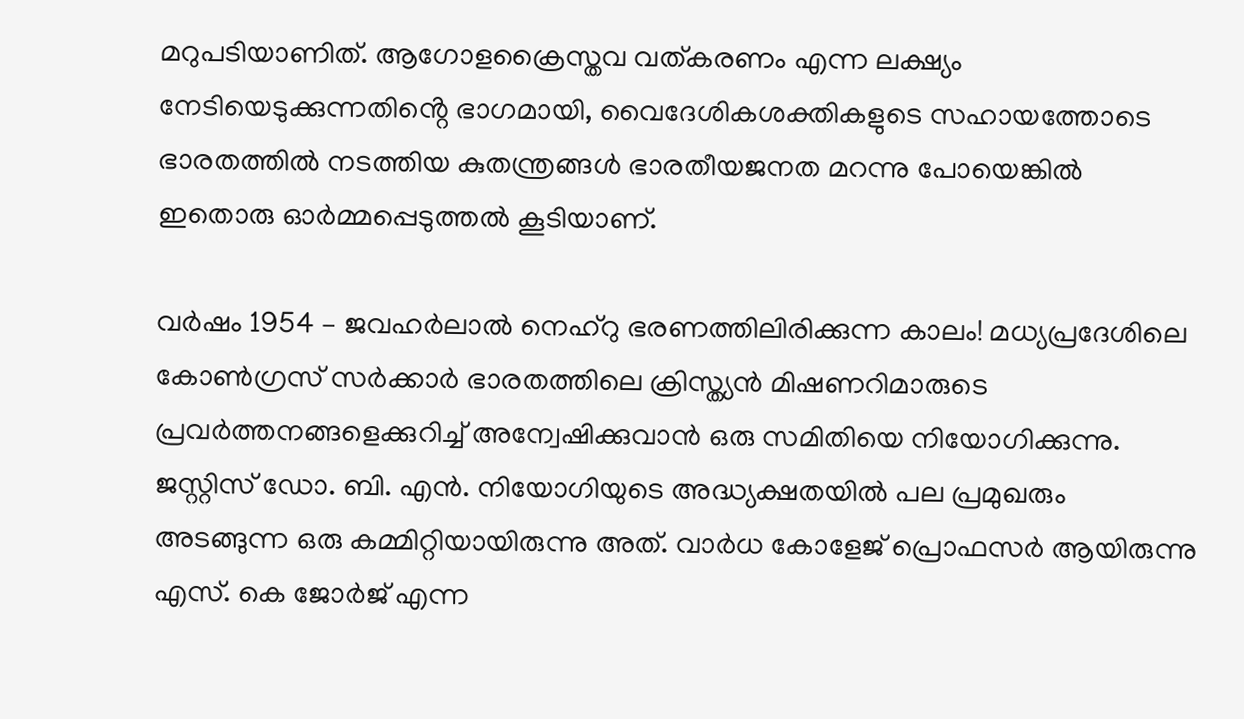മറുപടിയാണിത്. ആഗോളക്രൈസ്തവ വത്കരണം എന്ന ലക്ഷ്യം നേടിയെടുക്കുന്നതിൻ്റെ ഭാഗമായി, വൈദേശികശക്തികളുടെ സഹായത്തോടെ ഭാരതത്തിൽ നടത്തിയ കുതന്ത്രങ്ങൾ ഭാരതീയജനത മറന്നു പോയെങ്കിൽ ഇതൊരു ഓർമ്മപ്പെടുത്തൽ കൂടിയാണ്.

വർഷം 1954 – ജവഹർലാൽ നെഹ്റു ഭരണത്തിലിരിക്കുന്ന കാലം! മധ്യപ്രദേശിലെ കോൺഗ്രസ് സർക്കാർ ഭാരതത്തിലെ ക്രിസ്ത്യൻ മിഷണറിമാരുടെ പ്രവർത്തനങ്ങളെക്കുറിച്ച് അന്വേഷിക്കുവാൻ ഒരു സമിതിയെ നിയോഗിക്കുന്നു. ജസ്റ്റിസ് ഡോ. ബി. എൻ. നിയോഗിയുടെ അദ്ധ്യക്ഷതയിൽ പല പ്രമുഖരും അടങ്ങുന്ന ഒരു കമ്മിറ്റിയായിരുന്നു അത്. വാർധ കോളേജ് പ്രൊഫസർ ആയിരുന്നു എസ്. കെ ജോർജ് എന്ന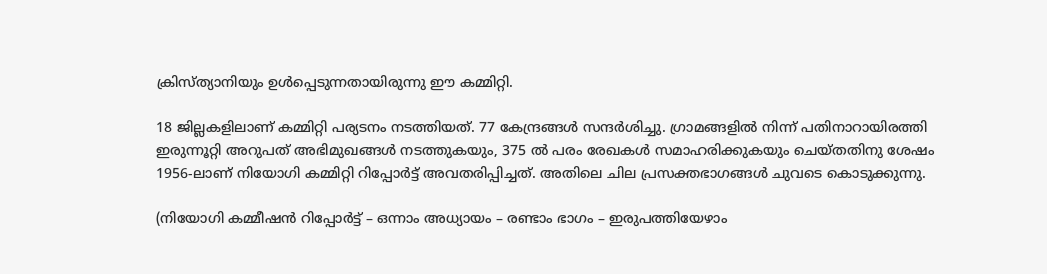ക്രിസ്ത്യാനിയും ഉൾപ്പെടുന്നതായിരുന്നു ഈ കമ്മിറ്റി.

18 ജില്ലകളിലാണ് കമ്മിറ്റി പര്യടനം നടത്തിയത്. 77 കേന്ദ്രങ്ങൾ സന്ദർശിച്ചു. ഗ്രാമങ്ങളിൽ നിന്ന് പതിനാറായിരത്തി ഇരുന്നൂറ്റി അറുപത് അഭിമുഖങ്ങൾ നടത്തുകയും, 375 ൽ പരം രേഖകൾ സമാഹരിക്കുകയും ചെയ്തതിനു ശേഷം 1956-ലാണ് നിയോഗി കമ്മിറ്റി റിപ്പോർട്ട് അവതരിപ്പിച്ചത്. അതിലെ ചില പ്രസക്തഭാഗങ്ങൾ ചുവടെ കൊടുക്കുന്നു.

(നിയോഗി കമ്മീഷൻ റിപ്പോർട്ട് – ഒന്നാം അധ്യായം – രണ്ടാം ഭാഗം – ഇരുപത്തിയേഴാം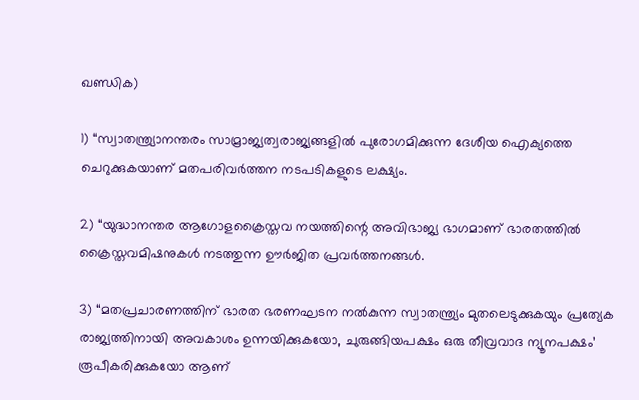ഖണ്ഡിക)

1) “സ്വാതന്ത്ര്യാനന്തരം സാമ്രാജ്യത്വരാജ്യങ്ങളിൽ പുരോഗമിക്കുന്ന ദേശീയ ഐക്യത്തെ ചെറുക്കുകയാണ് മതപരിവർത്തന നടപടികളുടെ ലക്ഷ്യം.

2) “യുദ്ധാനന്തര ആഗോളക്രൈസ്തവ നയത്തിന്റെ അവിഭാജ്യ ഭാഗമാണ് ഭാരതത്തിൽ ക്രൈസ്തവമിഷനുകൾ നടത്തുന്ന ഊർജിത പ്രവർത്തനങ്ങൾ.

3) “മതപ്രചാരണത്തിന് ഭാരത ഭരണഘടന നൽകുന്ന സ്വാതന്ത്ര്യം മുതലെടുക്കുകയും പ്രത്യേക രാജ്യത്തിനായി അവകാശം ഉന്നയിക്കുകയോ, ചുരുങ്ങിയപക്ഷം ഒരു തീവ്രവാദ ന്യൂനപക്ഷം’ രൂപീകരിക്കുകയോ ആണ്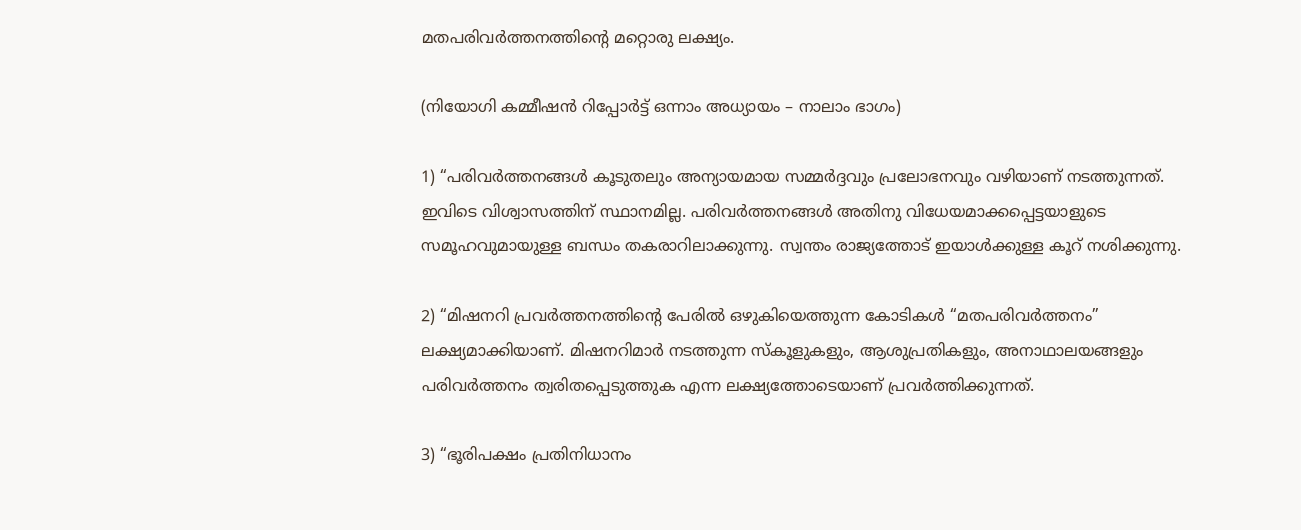മതപരിവർത്തനത്തിന്റെ മറ്റൊരു ലക്ഷ്യം.

(നിയോഗി കമ്മീഷൻ റിപ്പോർട്ട് ഒന്നാം അധ്യായം – നാലാം ഭാഗം)

1) “പരിവർത്തനങ്ങൾ കൂടുതലും അന്യായമായ സമ്മർദ്ദവും പ്രലോഭനവും വഴിയാണ് നടത്തുന്നത്. ഇവിടെ വിശ്വാസത്തിന് സ്ഥാനമില്ല. പരിവർത്തനങ്ങൾ അതിനു വിധേയമാക്കപ്പെട്ടയാളുടെ സമൂഹവുമായുള്ള ബന്ധം തകരാറിലാക്കുന്നു. സ്വന്തം രാജ്യത്തോട് ഇയാൾക്കുള്ള കൂറ് നശിക്കുന്നു.

2) “മിഷനറി പ്രവർത്തനത്തിന്റെ പേരിൽ ഒഴുകിയെത്തുന്ന കോടികൾ “മതപരിവർത്തനം” ലക്ഷ്യമാക്കിയാണ്. മിഷനറിമാർ നടത്തുന്ന സ്കൂളുകളും, ആശുപ്രതികളും, അനാഥാലയങ്ങളും പരിവർത്തനം ത്വരിതപ്പെടുത്തുക എന്ന ലക്ഷ്യത്തോടെയാണ് പ്രവർത്തിക്കുന്നത്.

3) “ഭൂരിപക്ഷം പ്രതിനിധാനം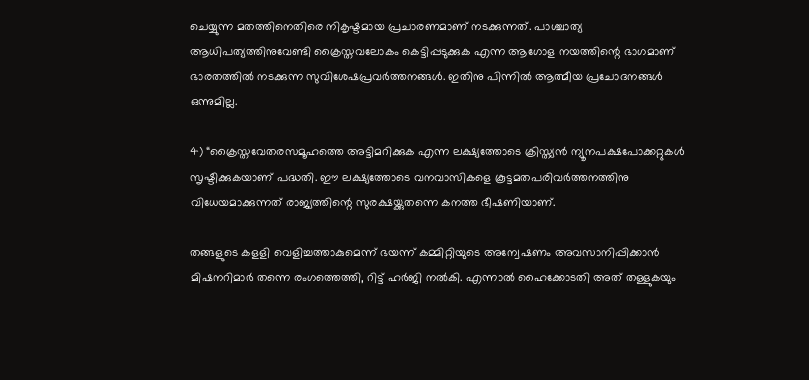ചെയ്യുന്ന മതത്തിനെതിരെ നികൃഷ്ടമായ പ്രചാരണമാണ് നടക്കുന്നത്. പാശ്ചാത്യ ആധിപത്യത്തിനുവേണ്ടി ക്രൈസ്തവലോകം കെട്ടിപ്പടുക്കുക എന്ന ആഗോള നയത്തിന്റെ ഭാഗമാണ് ഭാരതത്തിൽ നടക്കുന്ന സുവിശേഷപ്രവർത്തനങ്ങൾ. ഇതിനു പിന്നിൽ ആത്മീയ പ്രചോദനങ്ങൾ ഒന്നുമില്ല.

4) “ക്രൈസ്തവേതരസമൂഹത്തെ അട്ടിമറിക്കുക എന്ന ലക്ഷ്യത്തോടെ ക്രിസ്ത്യൻ ന്യൂനപക്ഷപോക്കറ്റുകൾ സൃഷ്ടിക്കുകയാണ് പദ്ധതി. ഈ ലക്ഷ്യത്തോടെ വനവാസികളെ കൂട്ടമതപരിവർത്തനത്തിനു വിധേയമാക്കുന്നത് രാജ്യത്തിന്റെ സുരക്ഷയ്ക്കുതന്നെ കനത്ത ഭീഷണിയാണ്.

തങ്ങളുടെ കളളി വെളിച്ചത്താകുമെന്ന് ഭയന്ന് കമ്മിറ്റിയുടെ അന്വേഷണം അവസാനിപ്പിക്കാൻ മിഷനറിമാർ തന്നെ രംഗത്തെത്തി, റിട്ട് ഹർജി നൽകി. എന്നാൽ ഹൈക്കോടതി അത് തള്ളുകയും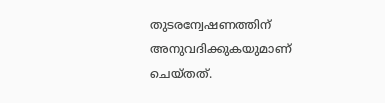തുടരന്വേഷണത്തിന് അനുവദിക്കുകയുമാണ് ചെയ്തത്.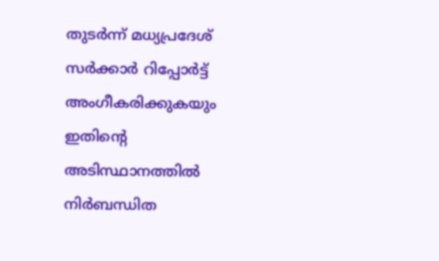തുടർന്ന് മധ്യപ്രദേശ് സർക്കാർ റിപ്പോർട്ട് അംഗീകരിക്കുകയും ഇതിൻ്റെ അടിസ്ഥാനത്തിൽ നിർബന്ധിത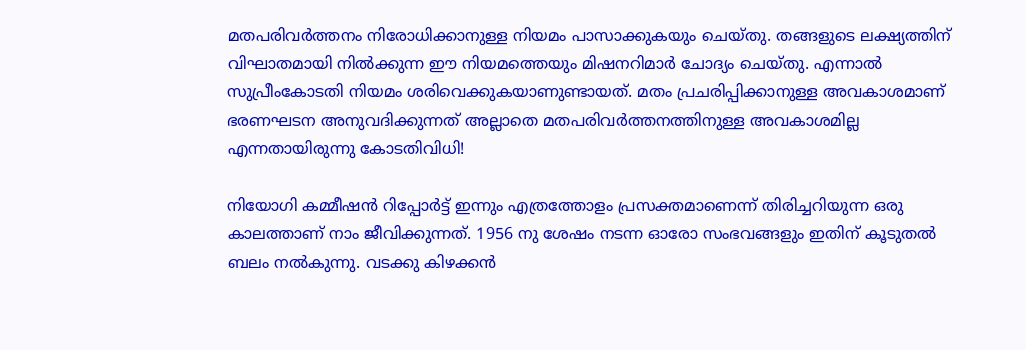മതപരിവർത്തനം നിരോധിക്കാനുള്ള നിയമം പാസാക്കുകയും ചെയ്തു. തങ്ങളുടെ ലക്ഷ്യത്തിന് വിഘാതമായി നിൽക്കുന്ന ഈ നിയമത്തെയും മിഷനറിമാർ ചോദ്യം ചെയ്തു. എന്നാൽ സുപ്രീംകോടതി നിയമം ശരിവെക്കുകയാണുണ്ടായത്. മതം പ്രചരിപ്പിക്കാനുള്ള അവകാശമാണ് ഭരണഘടന അനുവദിക്കുന്നത് അല്ലാതെ മതപരിവർത്തനത്തിനുള്ള അവകാശമില്ല എന്നതായിരുന്നു കോടതിവിധി!

നിയോഗി കമ്മീഷൻ റിപ്പോർട്ട് ഇന്നും എത്രത്തോളം പ്രസക്തമാണെന്ന് തിരിച്ചറിയുന്ന ഒരു കാലത്താണ് നാം ജീവിക്കുന്നത്. 1956 നു ശേഷം നടന്ന ഓരോ സംഭവങ്ങളും ഇതിന് കൂടുതൽ ബലം നൽകുന്നു. വടക്കു കിഴക്കൻ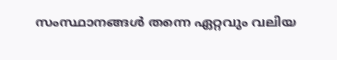സംസ്ഥാനങ്ങൾ തന്നെ ഏറ്റവും വലിയ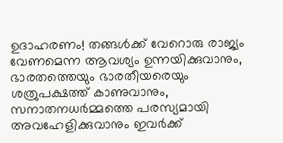ഉദാഹരണം! തങ്ങൾക്ക് വേറൊരു രാജ്യം വേണമെന്ന ആവശ്യം ഉന്നയിക്കുവാനും, ഭാരതത്തെയും ഭാരതീയരെയും ശത്രുപക്ഷത്ത് കാണുവാനും, സനാതനധർമ്മത്തെ പരസ്യമായി അവഹേളിക്കുവാനും ഇവർക്ക്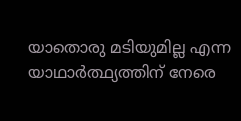യാതൊരു മടിയുമില്ല എന്ന യാഥാർത്ഥ്യത്തിന് നേരെ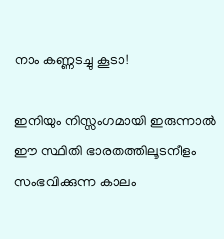നാം കണ്ണടച്ചു കൂടാ!

ഇനിയും നിസ്സംഗമായി ഇരുന്നാൽ ഈ സ്ഥിതി ഭാരതത്തിലൂടനീളം സംഭവിക്കുന്ന കാലം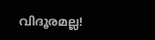വിദൂരമല്ല!